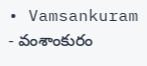• Vamsankuram - వంశాంకురం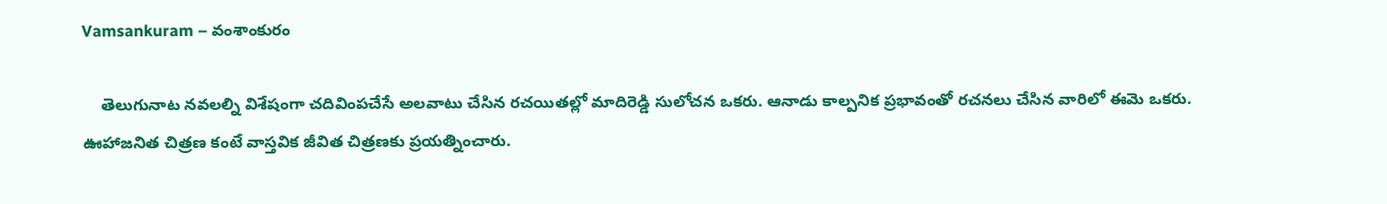Vamsankuram – వంశాంకురం

    తెలుగునాట నవలల్ని విశేషంగా చదివింపచేసే అలవాటు చేసిన రచయితల్లో మాదిరెడ్డి సులోచన ఒకరు. ఆనాడు కాల్పనిక ప్రభావంతో రచనలు చేసిన వారిలో ఈమె ఒకరు. ఊహాజనిత చిత్రణ కంటే వాస్తవిక జీవిత చిత్రణకు ప్రయత్నించారు.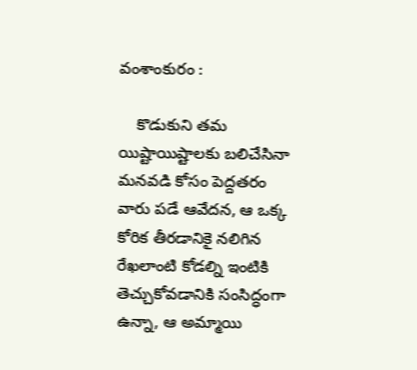వంశాంకురం :

    కొడుకుని తమ యిష్టాయిష్టాలకు బలిచేసినా మనవడి కోసం పెద్దతరం వారు పడే ఆవేదన, ఆ ఒక్క కోరిక తీరడానికై నలిగిన రేఖలాంటి కోడల్ని ఇంటికి తెచ్చుకోవడానికి సంసిద్ధంగా ఉన్నా, ఆ అమ్మాయి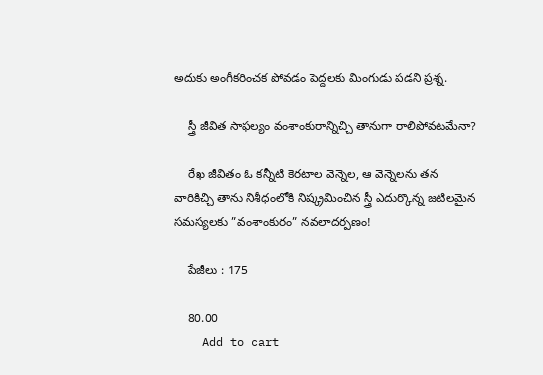అదుకు అంగీకరించక పోవడం పెద్దలకు మింగుడు పడని ప్రశ్న.

    స్త్రీ జీవిత సాఫల్యం వంశాంకురాన్నిచ్చి తానుగా రాలిపోవటమేనా?

    రేఖ జీవితం ఓ కన్నీటి కెరటాల వెన్నెల, ఆ వెన్నెలను తన వారికిచ్చి తాను నిశీధంలోకి నిష్క్రమించిన స్త్రీ ఎదుర్కొన్న జటిలమైన సమస్యలకు ”వంశాంకురం” నవలాదర్పణం!

    పేజీలు : 175

    80.00
    Add to cart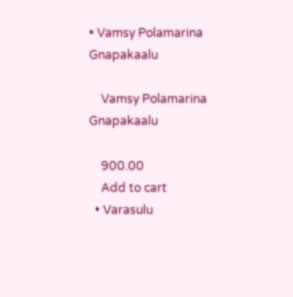• Vamsy Polamarina Gnapakaalu

    Vamsy Polamarina Gnapakaalu

    900.00
    Add to cart
  • Varasulu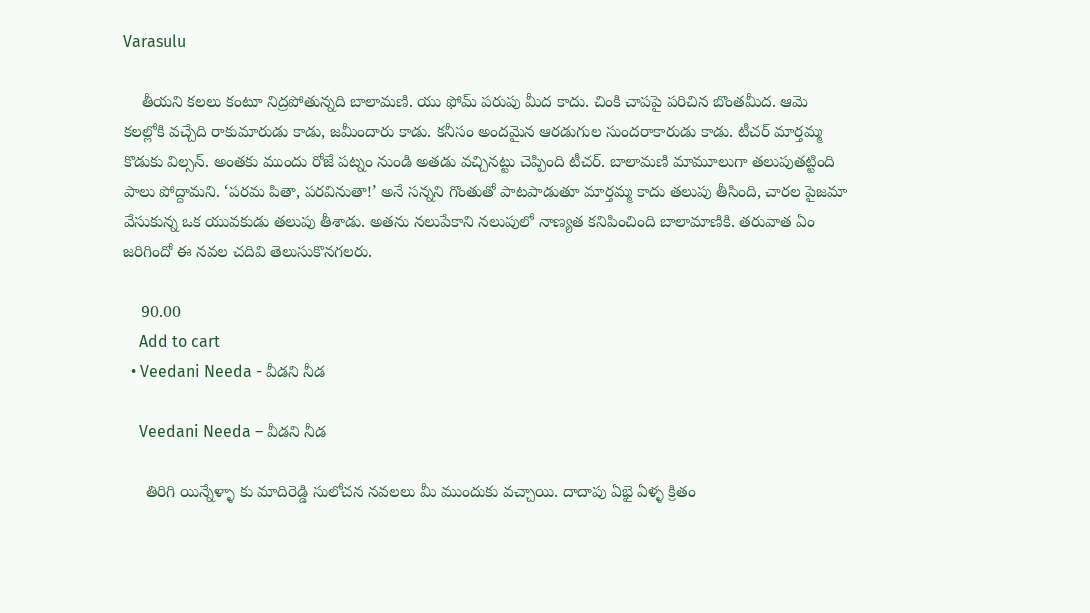Varasulu

    తీయని కలలు కంటూ నిద్రపోతున్నది బాలామణి. యు ఫోమ్ పరుపు మీద కాదు. చింకి చాపపై పరిచిన బొంతమీద. ఆమె కలల్లోకి వచ్చేది రాకుమారుడు కాడు, జమీందారు కాడు. కనీసం అందమైన ఆరడుగుల సుందరాకారుడు కాడు. టీచర్ మార్తమ్మ కొడుకు విల్సన్. అంతకు ముందు రోజే పట్నం నుండి అతడు వచ్చినట్టు చెప్పింది టీచర్. బాలామణి మామూలుగా తలుపుతట్టింది పాలు పోద్దామని. ‘పరమ పితా, పరవినుతా!’ అనే సన్నని గొంతుతో పాటపాడుతూ మార్తమ్మ కాదు తలుపు తీసింది, చారల పైజమా వేసుకున్న ఒక యువకుడు తలుపు తీశాడు. అతను నలుపేకాని నలుపులో నాణ్యత కనిపించింది బాలామాణికి. తరువాత ఏం జరిగిందో ఈ నవల చదివి తెలుసుకొనగలరు.

    90.00
    Add to cart
  • Veedani Needa - వీడని నీడ

    Veedani Needa – వీడని నీడ

     తిరిగి యిన్నేళ్ళా కు మాదిరెడ్డి సులోచన నవలలు మీ ముందుకు వచ్చాయి. దాదాపు ఏభై ఏళ్ళ క్రితం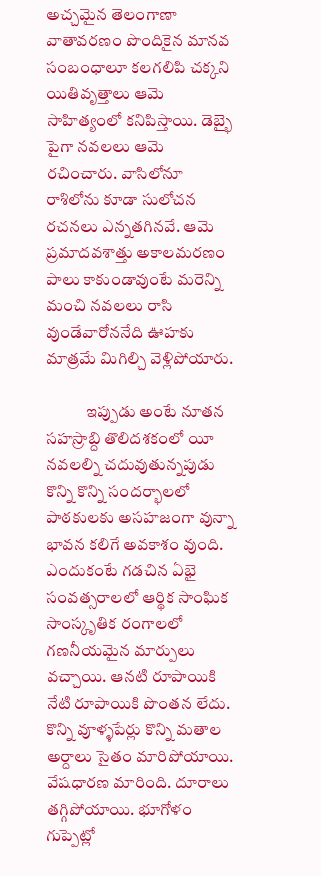అచ్చమైన తెలంగాణా వాతావరణం పొందికైన మానవ సంబంధాలూ కలగలిపి చక్కని యితివృత్తాలు ఆమె సాహిత్యంలో కనిపిస్తాయి. డెబ్భై పైగా నవలలు ఆమె రచించారు. వాసిలోనూ రాశిలోను కూడా సులోచన రచనలు ఎన్నతగినవే. ఆమె ప్రమాదవశాత్తు అకాలమరణం పాలు కాకుండావుంటే మరెన్ని మంచి నవలలు రాసి వుండేవారోననేది ఊహకు మాత్రమే మిగిల్చి వెళ్లిపోయారు.

            ఇప్పుడు అంటే నూతన సహస్రాబ్ది తొలిదశకంలో యీ నవలల్ని చదువుతున్నపుడు కొన్ని కొన్ని సందర్భాలలో పాఠకులకు అసహజంగా వున్నా భావన కలిగే అవకాశం వుంది. ఎందుకంటే గడచిన ఏభై సంవత్సరాలలో ఆర్థిక సాంఘిక సాంస్కృతిక రంగాలలో గణనీయమైన మార్పులు వచ్చాయి. ఆనటి రూపాయికి నేటి రూపాయికి పొంతన లేదు. కొన్ని వూళ్ళపేర్లు కొన్ని మతాల అర్దాలు సైతం మారిపోయాయి. వేషధారణ మారింది. దూరాలు తగ్గిపోయాయి. భూగోళం గుప్పెట్లో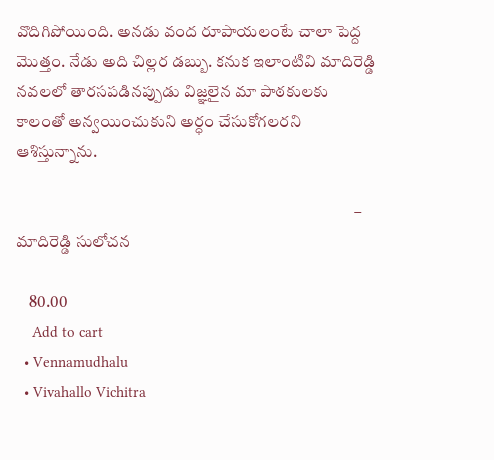వొదిగిపోయింది. అనడు వంద రూపాయలంటే చాలా పెద్ద మొత్తం. నేడు అది చిల్లర డబ్బు. కనుక ఇలాంటివి మాదిరెడ్డి నవలలో తారసపడినప్పుడు విజ్ఞలైన మా పాఠకులకు కాలంతో అన్వయించుకుని అర్ధం చేసుకోగలరని ఆశిస్తున్నాను.

                                                                                                      – మాదిరెడ్డి సులోచన

    80.00
    Add to cart
  • Vennamudhalu
  • Vivahallo Vichitra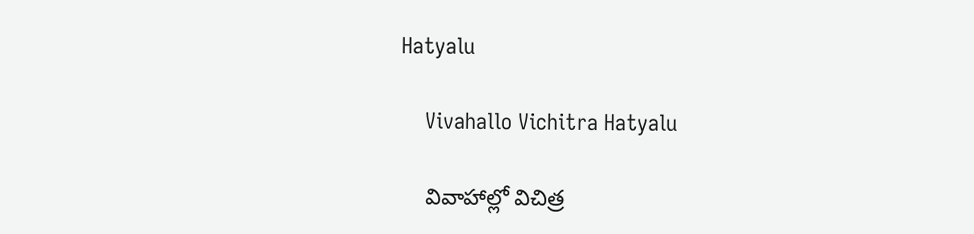Hatyalu

    Vivahallo Vichitra Hatyalu

    వివాహాల్లో విచిత్ర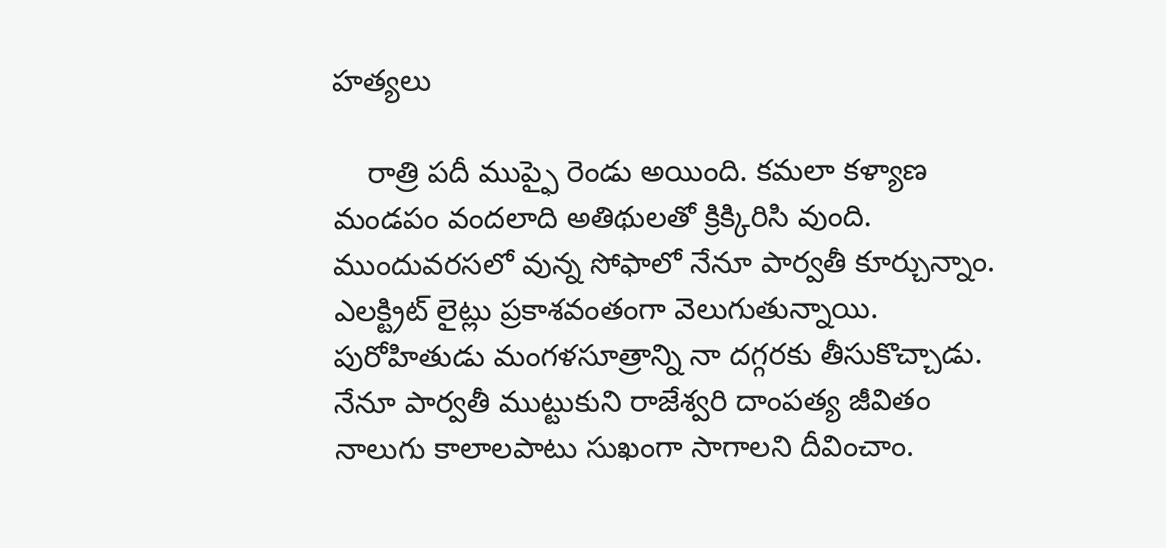హత్యలు

    రాత్రి పదీ ముప్ఫై రెండు అయింది. కమలా కళ్యాణ మండపం వందలాది అతిథులతో క్రిక్కిరిసి వుంది. ముందువరసలో వున్న సోఫాలో నేనూ పార్వతీ కూర్చున్నాం. ఎలక్ట్రిట్ లైట్లు ప్రకాశవంతంగా వెలుగుతున్నాయి. పురోహితుడు మంగళసూత్రాన్ని నా దగ్గరకు తీసుకొచ్చాడు. నేనూ పార్వతీ ముట్టుకుని రాజేశ్వరి దాంపత్య జీవితం నాలుగు కాలాలపాటు సుఖంగా సాగాలని దీవించాం.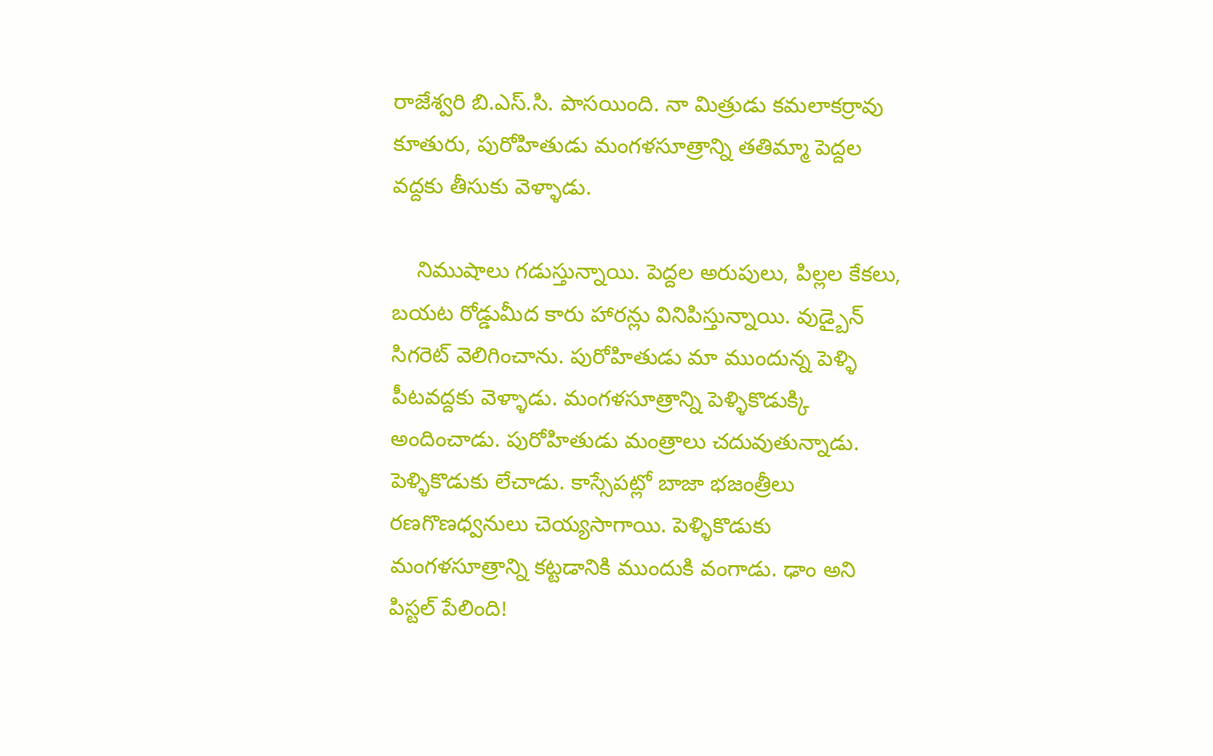రాజేశ్వరి బి.ఎస్.సి. పాసయింది. నా మిత్రుడు కమలాకర్రావు కూతురు, పురోహితుడు మంగళసూత్రాన్ని తతిమ్మా పెద్దల వద్దకు తీసుకు వెళ్ళాడు.

    నిముషాలు గడుస్తున్నాయి. పెద్దల అరుపులు, పిల్లల కేకలు, బయట రోడ్డుమీద కారు హారన్లు వినిపిస్తున్నాయి. వుడ్బైన్ సిగరెట్ వెలిగించాను. పురోహితుడు మా ముందున్న పెళ్ళి పీటవద్దకు వెళ్ళాడు. మంగళసూత్రాన్ని పెళ్ళికొడుక్కి అందించాడు. పురోహితుడు మంత్రాలు చదువుతున్నాడు. పెళ్ళికొడుకు లేచాడు. కాస్సేపట్లో బాజా భజంత్రీలు రణగొణధ్వనులు చెయ్యసాగాయి. పెళ్ళికొడుకు మంగళసూత్రాన్ని కట్టడానికి ముందుకి వంగాడు. ఢాం అని పిస్టల్ పేలింది!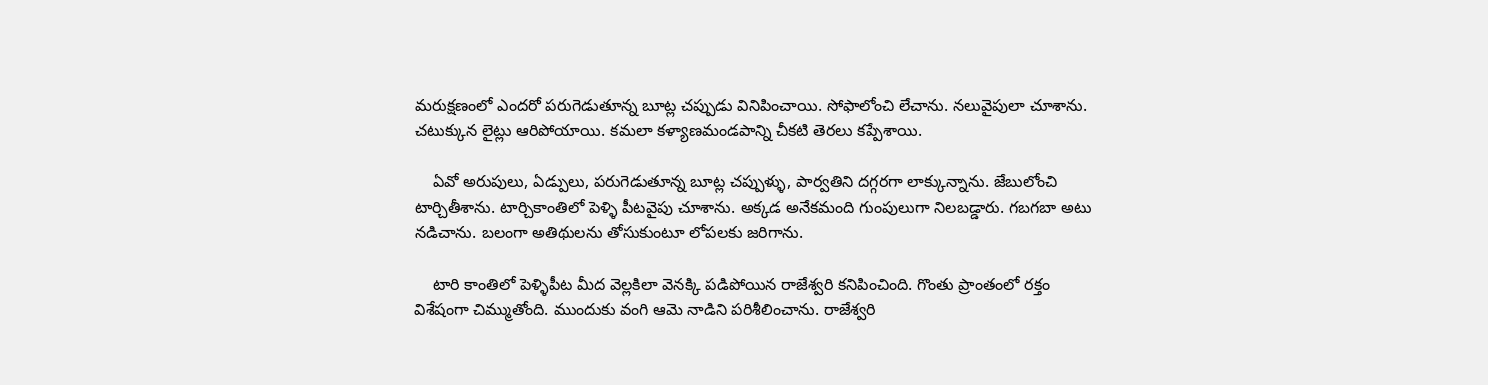మరుక్షణంలో ఎందరో పరుగెడుతూన్న బూట్ల చప్పుడు వినిపించాయి. సోఫాలోంచి లేచాను. నలువైపులా చూశాను. చటుక్కున లైట్లు ఆరిపోయాయి. కమలా కళ్యాణమండపాన్ని చీకటి తెరలు కప్పేశాయి.

    ఏవో అరుపులు, ఏడ్పులు, పరుగెడుతూన్న బూట్ల చప్పుళ్ళు, పార్వతిని దగ్గరగా లాక్కున్నాను. జేబులోంచి టార్చితీశాను. టార్చికాంతిలో పెళ్ళి పీటవైపు చూశాను. అక్కడ అనేకమంది గుంపులుగా నిలబడ్డారు. గబగబా అటు నడిచాను. బలంగా అతిథులను తోసుకుంటూ లోపలకు జరిగాను.

    టారి కాంతిలో పెళ్ళిపీట మీద వెల్లకిలా వెనక్కి పడిపోయిన రాజేశ్వరి కనిపించింది. గొంతు ప్రాంతంలో రక్తం విశేషంగా చిమ్ముతోంది. ముందుకు వంగి ఆమె నాడిని పరిశీలించాను. రాజేశ్వరి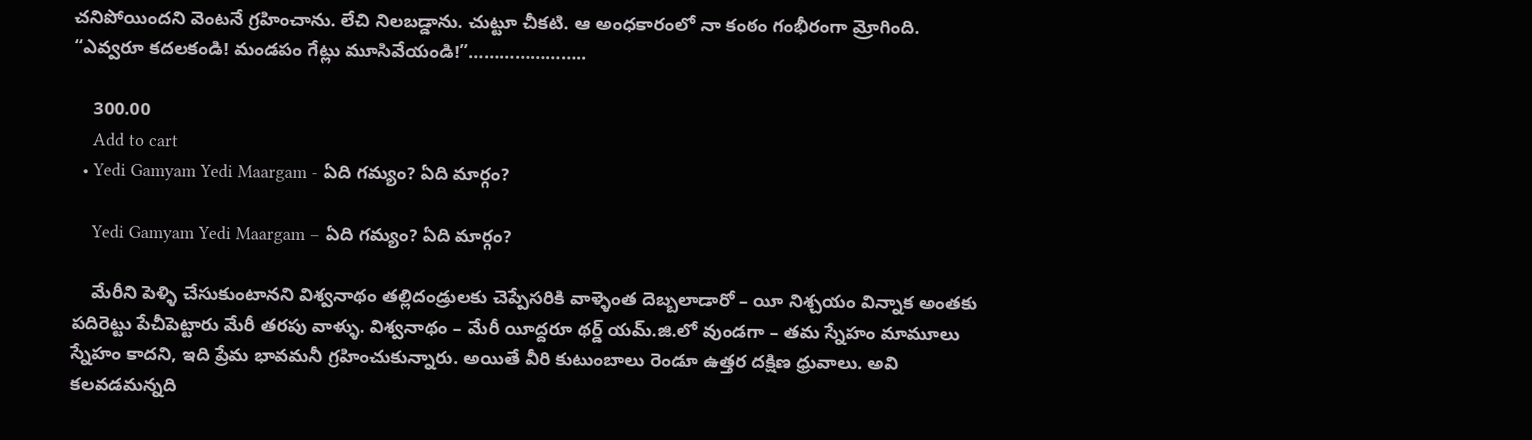చనిపోయిందని వెంటనే గ్రహించాను. లేచి నిలబడ్డాను. చుట్టూ చీకటి. ఆ అంధకారంలో నా కంఠం గంభీరంగా మ్రోగింది. “ఎవ్వరూ కదలకండి! మండపం గేట్లు మూసివేయండి!”…………………..

    300.00
    Add to cart
  • Yedi Gamyam Yedi Maargam - ఏది గమ్యం? ఏది మార్గం?

    Yedi Gamyam Yedi Maargam – ఏది గమ్యం? ఏది మార్గం?

    మేరీని పెళ్ళి చేసుకుంటానని విశ్వనాథం తల్లిదండ్రులకు చెప్పేసరికి వాళ్ళెంత దెబ్బలాడారో – యీ నిశ్చయం విన్నాక అంతకు పదిరెట్టు పేచీపెట్టారు మేరీ తరపు వాళ్ళు. విశ్వనాథం – మేరీ యీద్దరూ థర్డ్‌ యమ్‌.జి.లో వుండగా – తమ స్నేహం మామూలు స్నేహం కాదని, ఇది ప్రేమ భావమనీ గ్రహించుకున్నారు. అయితే వీరి కుటుంబాలు రెండూ ఉత్తర దక్షిణ ధ్రువాలు. అవి కలవడమన్నది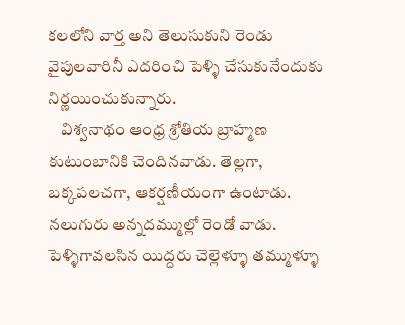కలలోని వార్త అని తెలుసుకుని రెండు వైపులవారినీ ఎదరించి పెళ్ళి చేసుకునేందుకు నిర్ణయించుకున్నారు.
    విశ్వనాథం ఆంధ్ర శ్రోతియ బ్రాహ్మణ కుటుంబానికి చెందినవాడు. తెల్లగా, బక్కపలచగా, ఆకర్షణీయంగా ఉంటాడు. నలుగురు అన్నదమ్ముల్లో రెండో వాడు. పెళ్ళిగావలసిన యిద్దరు చెల్లెళ్ళూ తమ్ముళ్ళూ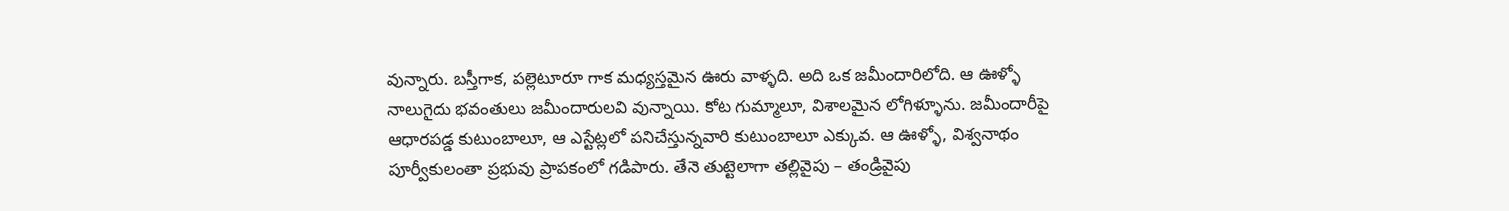వున్నారు. బస్తీగాక, పల్లెటూరూ గాక మధ్యస్తమైన ఊరు వాళ్ళది. అది ఒక జమీందారిలోది. ఆ ఊళ్ళో నాలుగైదు భవంతులు జమీందారులవి వున్నాయి. కోట గుమ్మాలూ, విశాలమైన లోగిళ్ళూను. జమీందారీపై ఆధారపడ్డ కుటుంబాలూ, ఆ ఎస్టేట్లలో పనిచేస్తున్నవారి కుటుంబాలూ ఎక్కువ. ఆ ఊళ్ళో, విశ్వనాథం పూర్వీకులంతా ప్రభువు ప్రాపకంలో గడిపారు. తేనె తుట్టెలాగా తల్లివైపు – తండ్రివైపు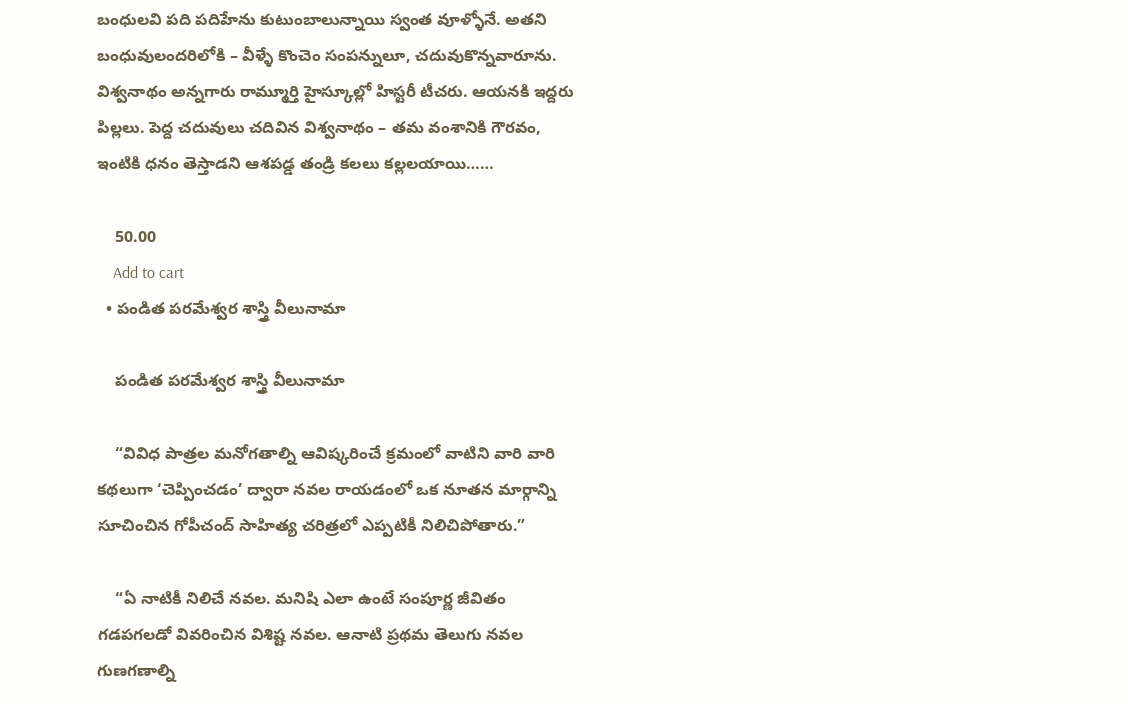బంధులవి పది పదిహేను కుటుంబాలున్నాయి స్వంత వూళ్ళోనే. అతని బంధువులందరిలోకి – వీళ్ళే కొంచెం సంపన్నులూ, చదువుకొన్నవారూను. విశ్వనాథం అన్నగారు రామ్మూర్తి హైస్కూల్లో హిస్టరీ టీచరు. ఆయనకి ఇద్దరు పిల్లలు. పెద్ద చదువులు చదివిన విశ్వనాథం – తమ వంశానికి గౌరవం, ఇంటికి ధనం తెస్తాడని ఆశపడ్డ తండ్రి కలలు కల్లలయాయి……

    50.00
    Add to cart
  • పండిత పరమేశ్వర శాస్త్రి వీలునామా

    పండిత పరమేశ్వర శాస్త్రి వీలునామా

    “వివిధ పాత్రల మనోగతాల్ని ఆవిష్కరించే క్రమంలో వాటిని వారి వారి కథలుగా ‘చెప్పించడం’ ద్వారా నవల రాయడంలో ఒక నూతన మార్గాన్ని సూచించిన గోపీచంద్ సాహిత్య చరిత్రలో ఎప్పటికీ నిలిచిపోతారు.”

    “ఏ నాటికీ నిలిచే నవల. మనిషి ఎలా ఉంటే సంపూర్ణ జీవితం గడపగలడో వివరించిన విశిష్ట నవల. ఆనాటి ప్రథమ తెలుగు నవల గుణగణాల్ని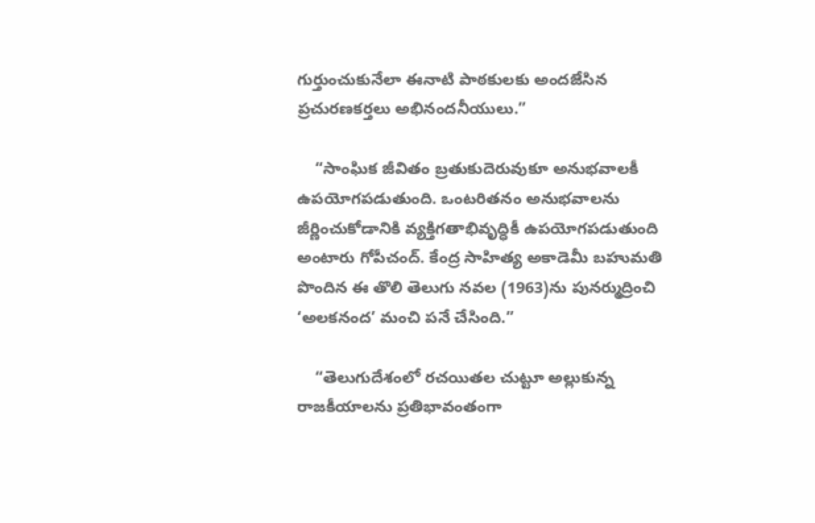గుర్తుంచుకునేలా ఈనాటి పాఠకులకు అందజేసిన ప్రచురణకర్తలు అభినందనీయులు.”

    “సాంఘిక జీవితం బ్రతుకుదెరువుకూ అనుభవాలకీ ఉపయోగపడుతుంది. ఒంటరితనం అనుభవాలను జీర్ణించుకోడానికి వ్యక్తిగతాభివృద్ధికీ ఉపయోగపడుతుంది అంటారు గోపీచంద్. కేంద్ర సాహిత్య అకాడెమీ బహుమతి పొందిన ఈ తొలి తెలుగు నవల (1963)ను పునర్ముద్రించి ‘అలకనంద’ మంచి పనే చేసింది.”

    “తెలుగుదేశంలో రచయితల చుట్టూ అల్లుకున్న రాజకీయాలను ప్రతిభావంతంగా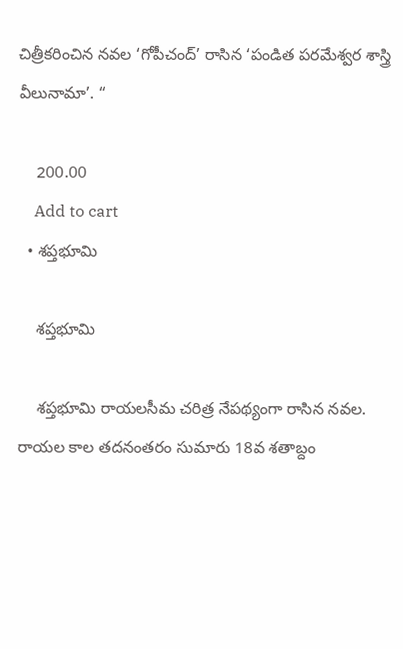చిత్రీకరించిన నవల ‘గోపీచంద్’ రాసిన ‘పండిత పరమేశ్వర శాస్త్రి వీలునామా’. “

    200.00
    Add to cart
  • శప్తభూమి

    శప్తభూమి

    శప్తభూమి రాయలసీమ చరిత్ర నేపథ్యంగా రాసిన నవల. రాయల కాల తదనంతరం సుమారు 18వ శతాబ్దం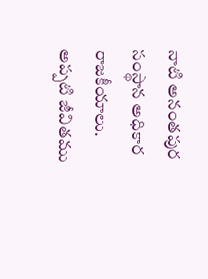నాటి అనంతపుర సంస్థాన అధికార రాజకీయాలు. అప్పటి జీవితము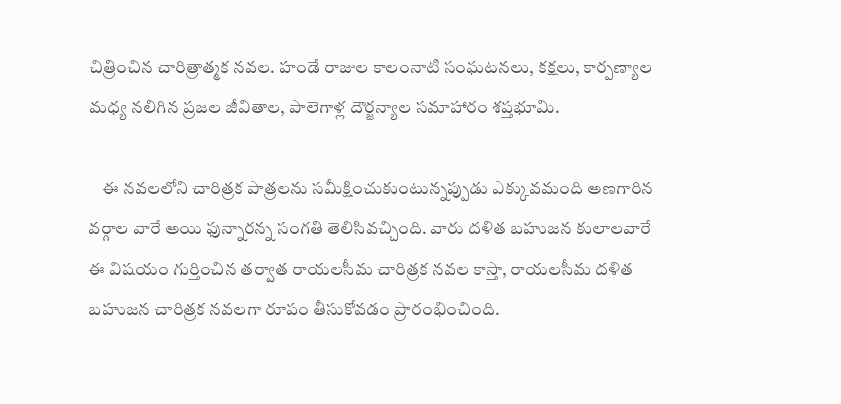చిత్రించిన చారిత్రాత్మక నవల. హండే రాజుల కాలంనాటి సంఘటనలు, కక్షలు, కార్పణ్యాల మధ్య నలిగిన ప్రజల జీవితాల, పాలెగాళ్ల దౌర్జన్యాల సమాహారం శప్తభూమి.

    ఈ నవలలోని చారిత్రక పాత్రలను సమీక్షించుకుంటున్నప్పుడు ఎక్కువమంది అణగారిన వర్గాల వారే అయి ఫున్నారన్న సంగతి తెలిసివచ్చింది. వారు దళిత బహుజన కులాలవారే ఈ విషయం గుర్తించిన తర్వాత రాయలసీమ చారిత్రక నవల కాస్తా, రాయలసీమ దళిత బహుజన చారిత్రక నవలగా రూపం తీసుకోవడం ప్రారంభించింది.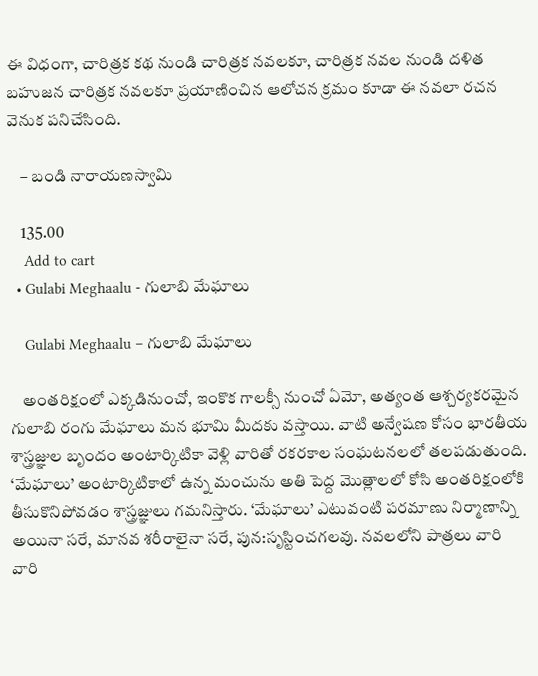ఈ విధంగా, చారిత్రక కథ నుండి చారిత్రక నవలకూ, చారిత్రక నవల నుండి దళిత బహుజన చారిత్రక నవలకూ ప్రయాణించిన ఆలోచన క్రమం కూడా ఈ నవలా రచన వెనుక పనిచేసింది.

    – బండి నారాయణస్వామి

    135.00
    Add to cart
  • Gulabi Meghaalu - గులాబి మేఘాలు

    Gulabi Meghaalu – గులాబి మేఘాలు

    అంతరిక్షంలో ఎక్కడినుంచో, ఇంకొక గాలక్సీ నుంచో ఏమో, అత్యంత ఆశ్చర్యకరమైన గులాబి రంగు మేఘాలు మన భూమి మీదకు వస్తాయి. వాటి అన్వేషణ కోసం భారతీయ శాస్త్రజ్ఞుల బృందం అంటార్కిటికా వెళ్లి వారితో రకరకాల సంఘటనలలో తలపడుతుంది. ‘మేఘాలు’ అంటార్కిటికాలో ఉన్న మంచును అతి పెద్ద మొత్లాలలో కోసి అంతరిక్షంలోకి తీసుకొనిపోవడం శాస్త్రజ్ఞులు గమనిస్తారు. ‘మేఘాలు’ ఎటువంటి పరమాణు నిర్మాణాన్ని అయినా సరే, మానవ శరీరాలైనా సరే, పున:సృస్టించగలవు. నవలలోని పాత్రలు వారి వారి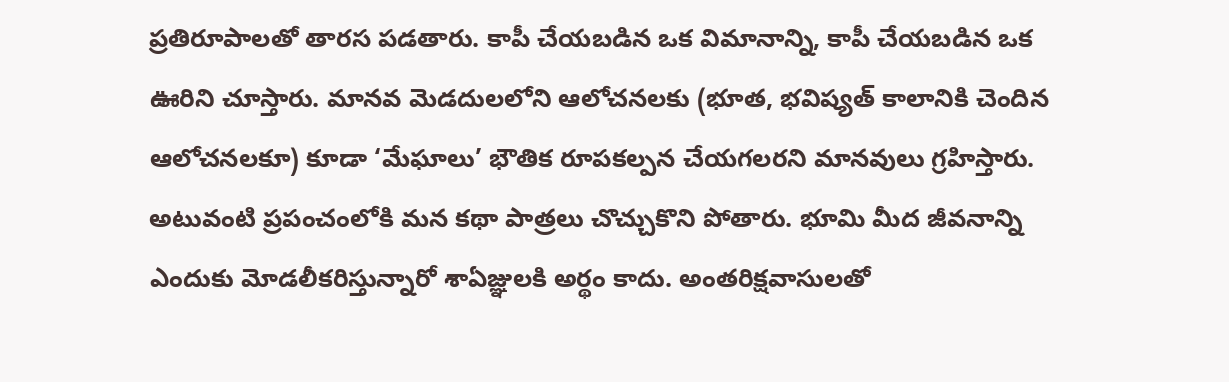ప్రతిరూపాలతో తారస పడతారు. కాపీ చేయబడిన ఒక విమానాన్ని, కాపీ చేయబడిన ఒక ఊరిని చూస్తారు. మానవ మెడదులలోని ఆలోచనలకు (భూత, భవిష్యత్‌ కాలానికి చెందిన ఆలోచనలకూ) కూడా ‘మేఘాలు’ భౌతిక రూపకల్పన చేయగలరని మానవులు గ్రహిస్తారు. అటువంటి ప్రపంచంలోకి మన కథా పాత్రలు చొచ్చుకొని పోతారు. భూమి మీద జీవనాన్ని ఎందుకు మోడలీకరిస్తున్నారో శాఏజ్ఞులకి అర్థం కాదు. అంతరిక్షవాసులతో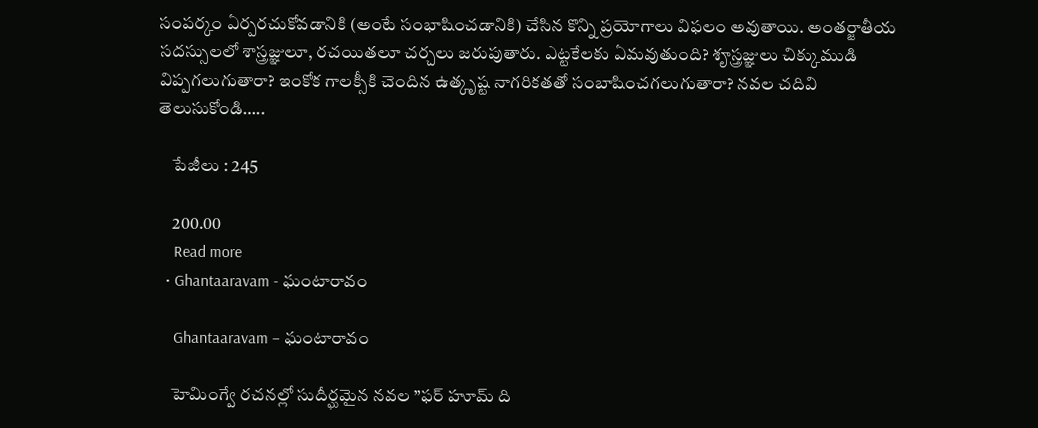సంపర్కం ఏర్పరచుకోవడానికి (అంటే సంభాషించడానికి) చేసిన కొన్ని ప్రయోగాలు విఫలం అవుతాయి. అంతర్జాతీయ సదస్సులలో శాస్త్రజ్ఞులూ, రచయితలూ చర్చలు జరుపుతారు. ఎట్టకేలకు ఏమవుతుంది? శౄస్త్రజ్ఞులు చిక్కుముడి విప్పగలుగుతారా? ఇంకోక గాలక్సీకి చెందిన ఉత్కృష్ట నాగరికతతో సంబాషించగలుగుతారా? నవల చదివి తెలుసుకోండి…..

    పేజీలు : 245

    200.00
    Read more
  • Ghantaaravam - ఘంటారావం

    Ghantaaravam – ఘంటారావం

    హెమింగ్వే రచనల్లో సుదీర్ఘమైన నవల ”ఫర్‌ హూమ్‌ ది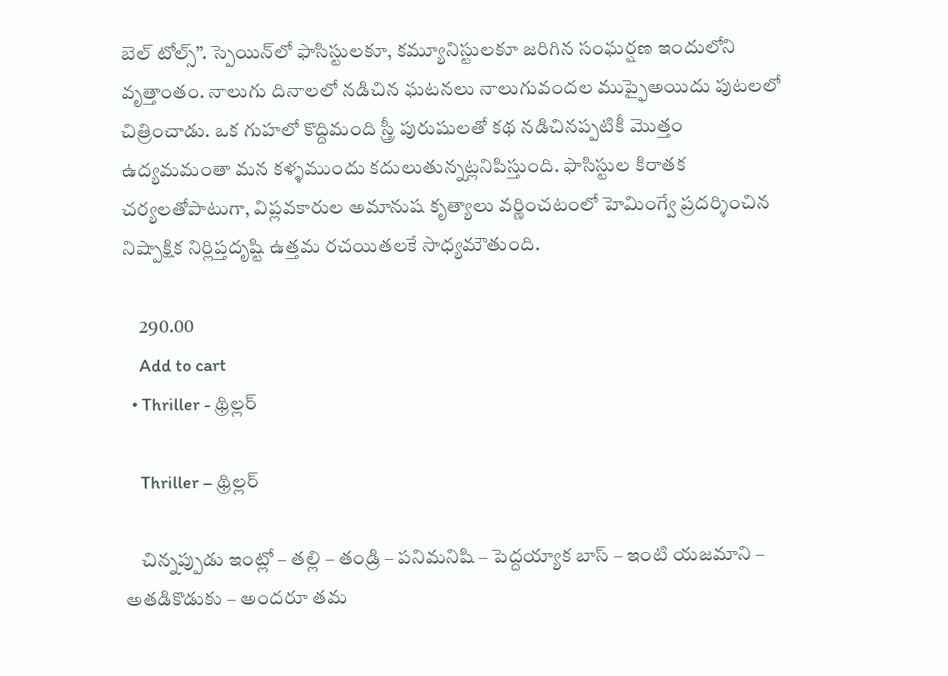బెల్‌ టోల్స్‌”. స్పెయిన్‌లో ఫాసిస్టులకూ, కమ్యూనిస్టులకూ జరిగిన సంఘర్షణ ఇందులోని వృత్తాంతం. నాలుగు దినాలలో నడిచిన ఘటనలు నాలుగువందల ముప్ఫైఅయిదు పుటలలో చిత్రించాడు. ఒక గుహలో కొద్దిమంది స్త్రీ పురుషులతో కథ నడిచినప్పటికీ మొత్తం ఉద్యమమంతా మన కళ్ళముందు కదులుతున్నట్లనిపిస్తుంది. ఫాసిస్టుల కిరాతక చర్యలతోపాటుగా, విప్లవకారుల అమానుష కృత్యాలు వర్ణించటంలో హెమింగ్వే ప్రదర్శించిన నిష్పాక్షిక నిర్లిప్తదృష్టి ఉత్తమ రచయితలకే సాధ్యమౌతుంది.

    290.00
    Add to cart
  • Thriller - థ్రిల్లర్‌

    Thriller – థ్రిల్లర్‌

    చిన్నప్పుడు ఇంట్లో – తల్లి – తండ్రి – పనిమనిషి – పెద్దయ్యాక బాస్‌ – ఇంటి యజమాని – అతడికొడుకు – అందరూ తమ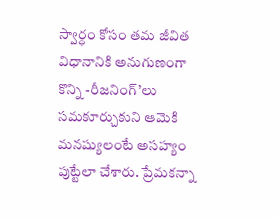స్వార్ధం కోసం తమ జీవిత విధానానికి అనుగుణంగా కొన్ని -రీజనింగ్‌’లు సమకూర్చుకుని ఆమెకి మనష్యులంటే అసహ్యం పుట్టేలా చేశారు. ప్రేమకన్నా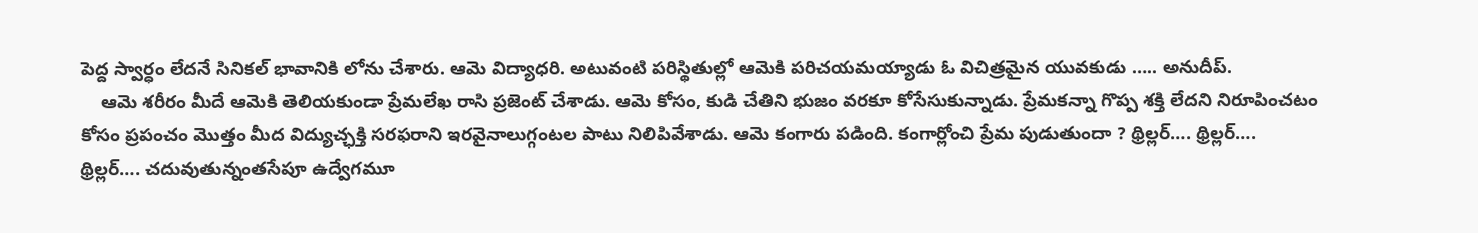పెద్ద స్వార్ధం లేదనే సినికల్‌ భావానికి లోను చేశారు. ఆమె విద్యాధరి. అటువంటి పరిస్థితుల్లో ఆమెకి పరిచయమయ్యాడు ఓ విచిత్రమైన యువకుడు ….. అనుదీప్‌.
    ఆమె శరీరం మీదే ఆమెకి తెలియకుండా ప్రేమలేఖ రాసి ప్రజెంట్‌ చేశాడు. ఆమె కోసం, కుడి చేతిని భుజం వరకూ కోసేసుకున్నాడు. ప్రేమకన్నా గొప్ప శక్తి లేదని నిరూపించటం కోసం ప్రపంచం మొత్తం మీద విద్యుచ్ఛక్తి సరఫరాని ఇరవైనాలుగ్గంటల పాటు నిలిపివేశాడు. ఆమె కంగారు పడింది. కంగార్లోంచి ప్రేమ పుడుతుందా ? థ్రిల్లర్‌…. థ్రిల్లర్‌…. థ్రిల్లర్‌…. చదువుతున్నంతసేపూ ఉద్వేగమూ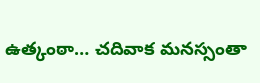ఉత్కంఠా… చదివాక మనస్సంతా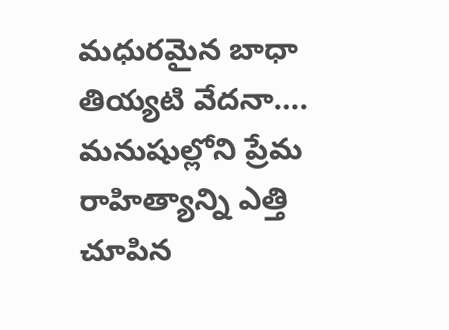మధురమైన బాధా తియ్యటి వేదనా…. మనుషుల్లోని ప్రేమ రాహిత్యాన్ని ఎత్తి చూపిన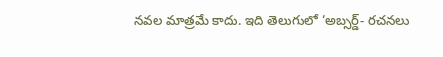నవల మాత్రమే కాదు. ఇది తెలుగులో ‘అబ్సర్డ్‌- రచనలు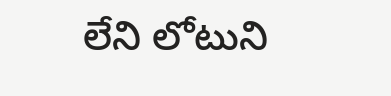లేని లోటుని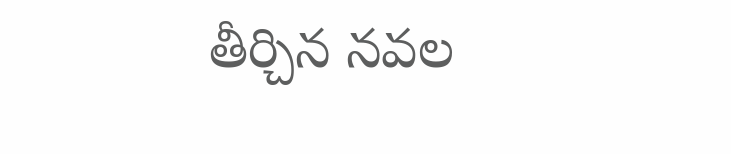తీర్చిన నవల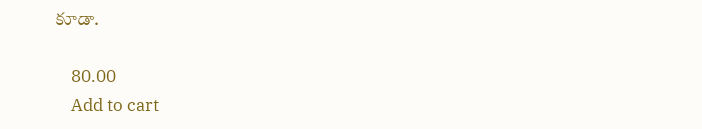కూడా.

    80.00
    Add to cart